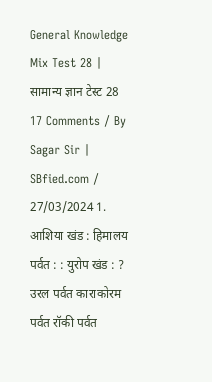General Knowledge Mix Test 28 | सामान्य ज्ञान टेस्ट 28 17 Comments / By Sagar Sir | SBfied.com / 27/03/2024 1. आशिया खंड : हिमालय पर्वत : : युरोप खंड : ? उरल पर्वत काराकोरम पर्वत रॉकी पर्वत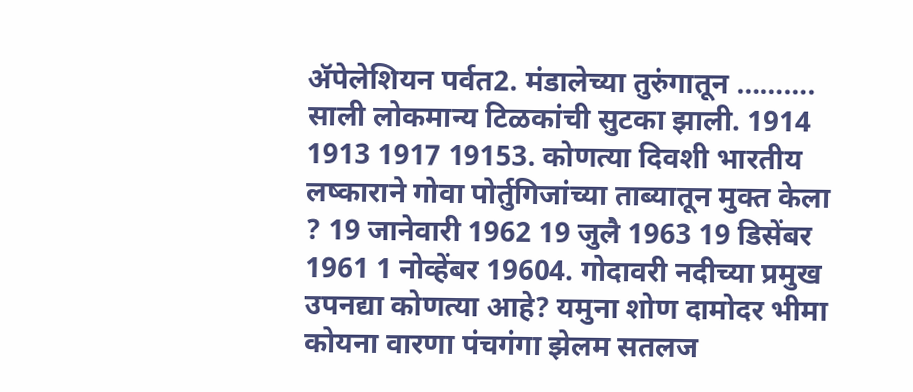ॲपेलेशियन पर्वत2. मंडालेच्या तुरुंगातून ………. साली लोकमान्य टिळकांची सुटका झाली. 1914 1913 1917 19153. कोणत्या दिवशी भारतीय लष्काराने गोवा पोर्तुगिजांच्या ताब्यातून मुक्त केला ? 19 जानेवारी 1962 19 जुलै 1963 19 डिसेंबर 1961 1 नोव्हेंबर 19604. गोदावरी नदीच्या प्रमुख उपनद्या कोणत्या आहे? यमुना शोण दामोदर भीमा कोयना वारणा पंचगंगा झेलम सतलज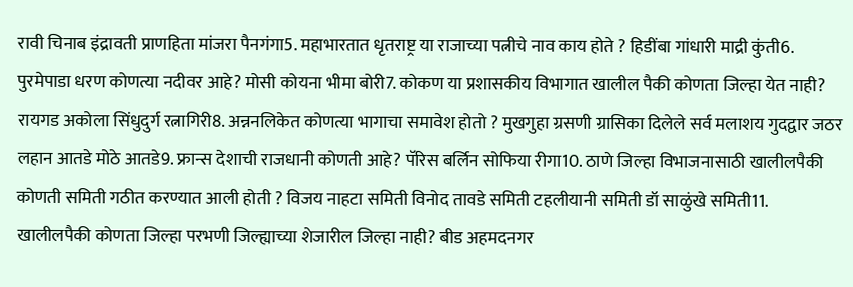रावी चिनाब इंद्रावती प्राणहिता मांजरा पैनगंगा5. महाभारतात धृतराष्ट्र या राजाच्या पत्नीचे नाव काय होते ? हिडींबा गांधारी माद्री कुंती6. पुरमेपाडा धरण कोणत्या नदीवर आहे? मोसी कोयना भीमा बोरी7. कोकण या प्रशासकीय विभागात खालील पैकी कोणता जिल्हा येत नाही? रायगड अकोला सिंधुदुर्ग रत्नागिरी8. अन्ननलिकेत कोणत्या भागाचा समावेश होतो ? मुखगुहा ग्रसणी ग्रासिका दिलेले सर्व मलाशय गुदद्वार जठर लहान आतडे मोठे आतडे9. फ्रान्स देशाची राजधानी कोणती आहे? पॅरिस बर्लिन सोफिया रीगा10. ठाणे जिल्हा विभाजनासाठी खालीलपैकी कोणती समिती गठीत करण्यात आली होती ? विजय नाहटा समिती विनोद तावडे समिती टहलीयानी समिती डॉ साळुंखे समिती11. खालीलपैकी कोणता जिल्हा परभणी जिल्ह्याच्या शेजारील जिल्हा नाही? बीड अहमदनगर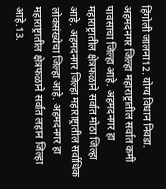हिंगोली जालना12. योग्य विधान निवडा. अहमदनगर जिल्हा महाराष्ट्रातील सर्वात कमी पावसाचा जिल्हा आहे. अहमदनगर हा महाराष्ट्रातील क्षेत्रफळाने सर्वात मोठा जिल्हा आहे. अहमदनगर जिल्हा महाराष्ट्रातील सर्वाधिक लोकसंख्येचा जिल्हा आहे. अहमदनगर हा महाराष्ट्रातील क्षेत्रफळाने सर्वात लहान जिल्हा आहे.13.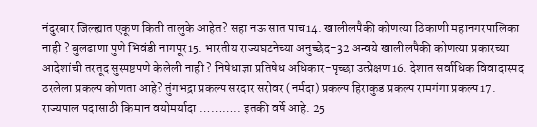नंदुरबार जिल्ह्यात एकूण किती तालुके आहेत? सहा नऊ सात पाच14. खालीलपैकी कोणत्या ठिकाणी महानगरपालिका नाही ? बुलढाणा पुणे भिवंडी नागपूर15. भारतीय राज्यघटनेच्या अनुच्छेद-32 अन्वये खालीलपैकी कोणत्या प्रकारच्या आदेशांची तरतूद सुस्पष्टपणे केलेली नाही ? निषेधाज्ञा प्रतिषेध अधिकार-पृच्छा उत्प्रेक्षण16. देशात सर्वाधिक विवादास्पद ठरलेला प्रकल्प कोणता आहे? तुंगभद्रा प्रकल्प सरदार सरोवर (नर्मदा) प्रकल्प हिराकुड प्रकल्प रामगंगा प्रकल्प17. राज्यपाल पदासाठी किमान वयोमर्यादा ……….. इतकी वर्षे आहे. 25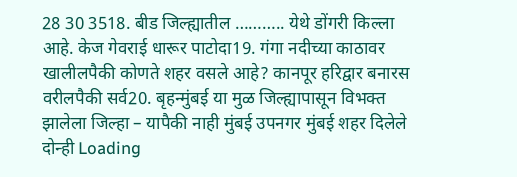28 30 3518. बीड जिल्ह्यातील ……….. येथे डोंगरी किल्ला आहे. केज गेवराई धारूर पाटोदा19. गंगा नदीच्या काठावर खालीलपैकी कोणते शहर वसले आहे? कानपूर हरिद्वार बनारस वरीलपैकी सर्व20. बृहन्मुंबई या मुळ जिल्ह्यापासून विभक्त झालेला जिल्हा – यापैकी नाही मुंबई उपनगर मुंबई शहर दिलेले दोन्ही Loading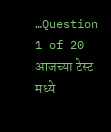…Question 1 of 20 आजच्या टेस्ट मध्ये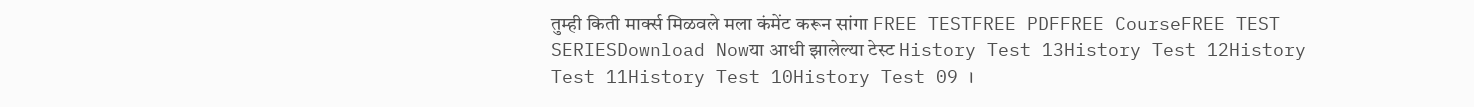तुम्ही किती मार्क्स मिळवले मला कंमेंट करून सांगा FREE TESTFREE PDFFREE CourseFREE TEST SERIESDownload Nowया आधी झालेल्या टेस्ट History Test 13History Test 12History Test 11History Test 10History Test 09 ।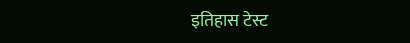इतिहास टेस्ट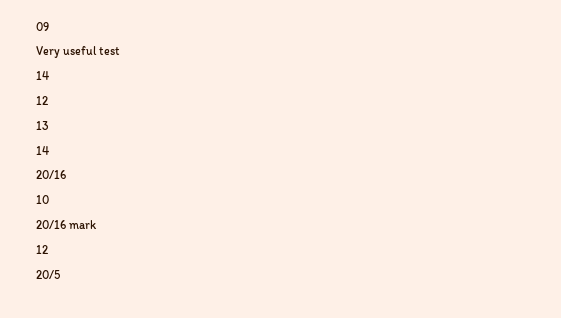09
Very useful test
14
12
13
14
20/16
10
20/16 mark
12
20/5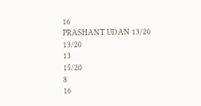16
PRASHANT UDAN 13/20
13/20
13
15/20
8
16